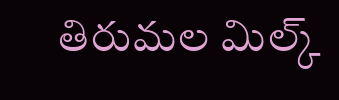తిరుమల మిల్క్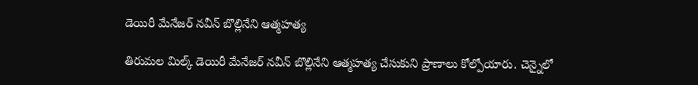డెయిరీ మేనేజర్ నవీన్ బొల్లినేని ఆత్మహత్య

తిరుమల మిల్క్ డెయిరీ మేనేజర్ నవీన్ బొల్లినేని ఆత్మహత్య చేసుకుని ప్రాణాలు కోల్పోయారు. చెన్నైలో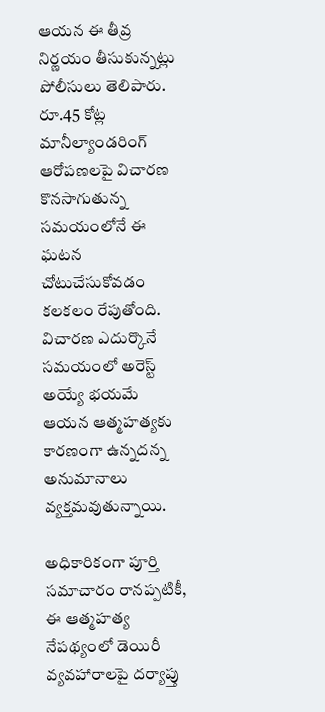ఆయన ఈ తీవ్ర నిర్ణయం తీసుకున్నట్లు పోలీసులు తెలిపారు. రూ.45 కోట్ల మానీల్యాండరింగ్ ఆరోపణలపై విచారణ కొనసాగుతున్న సమయంలోనే ఈ ఘటన చోటుచేసుకోవడం కలకలం రేపుతోంది. విచారణ ఎదుర్కొనే సమయంలో అరెస్ట్ అయ్యే భయమే ఆయన ఆత్మహత్యకు కారణంగా ఉన్నదన్న అనుమానాలు వ్యక్తమవుతున్నాయి.

అధికారికంగా పూర్తి సమాచారం రానప్పటికీ, ఈ ఆత్మహత్య నేపథ్యంలో డెయిరీ వ్యవహారాలపై దర్యాప్తు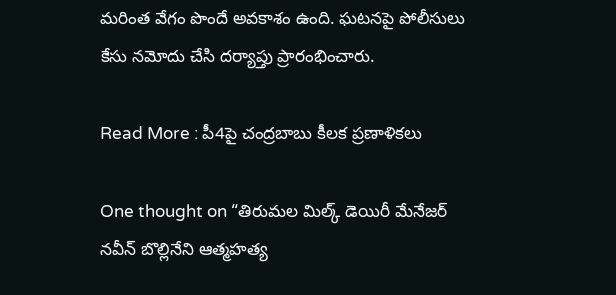మరింత వేగం పొందే అవకాశం ఉంది. ఘటనపై పోలీసులు కేసు నమోదు చేసి దర్యాప్తు ప్రారంభించారు.

Read More : పీ4పై చంద్రబాబు కీలక ప్రణాళికలు

One thought on “తిరుమల మిల్క్ డెయిరీ మేనేజర్ నవీన్ బొల్లినేని ఆత్మహత్య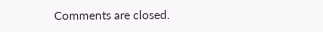Comments are closed.